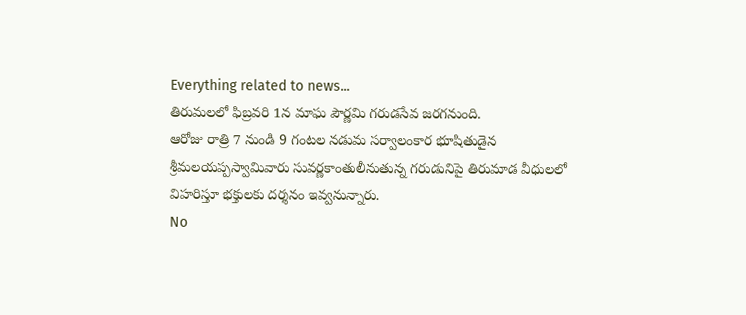Everything related to news...
తిరుమలలో ఫిబ్రవరి 1న మాఘ పౌర్ణమి గరుడసేవ జరగనుంది.
ఆరోజు రాత్రి 7 నుండి 9 గంటల నడుమ సర్వాలంకార భూషితుడైన శ్రీమలయప్పస్వామివారు సువర్ణకాంతులీనుతున్న గరుడునిపై తిరుమాడ వీధులలో విహరిస్తూ భక్తులకు దర్శనం ఇవ్వనున్నారు.
No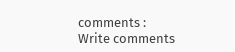comments :
Write comments